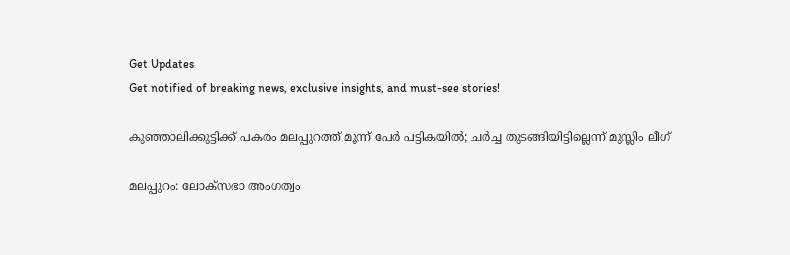Get Updates
Get notified of breaking news, exclusive insights, and must-see stories!

കുഞ്ഞാലിക്കുട്ടിക്ക് പകരം മലപ്പുറത്ത് മൂന്ന് പേര്‍ പട്ടികയില്‍; ചര്‍ച്ച തുടങ്ങിയിട്ടില്ലെന്ന് മുസ്ലിം ലീഗ്

മലപ്പുറം: ലോക്‌സഭാ അംഗത്വം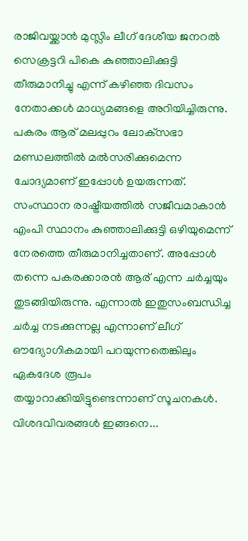രാജിവയ്ക്കാന്‍ മുസ്ലിം ലീഗ് ദേശീയ ജനറല്‍ സെക്രട്ടറി പികെ കുഞ്ഞാലിക്കുട്ടി തീരുമാനിച്ചു എന്ന് കഴിഞ്ഞ ദിവസം നേതാക്കള്‍ മാധ്യമങ്ങളെ അറിയിച്ചിരുന്നു. പകരം ആര് മലപ്പുറം ലോക്‌സഭാ മണ്ഡലത്തില്‍ മല്‍സരിക്കുമെന്ന ചോദ്യമാണ് ഇപ്പോള്‍ ഉയരുന്നത്. സംസ്ഥാന രാഷ്ട്രീയത്തില്‍ സജീവമാകാന്‍ എംപി സ്ഥാനം കുഞ്ഞാലിക്കുട്ടി ഒഴിയുമെന്ന് നേരത്തെ തീരുമാനിച്ചതാണ്. അപ്പോള്‍ തന്നെ പകരക്കാരന്‍ ആര് എന്ന ചര്‍ച്ചയും തുടങ്ങിയിരുന്നു. എന്നാല്‍ ഇതുസംബന്ധിച്ച ചര്‍ച്ച നടക്കുന്നല്ല എന്നാണ് ലീഗ് ഔദ്യോഗികമായി പറയുന്നതെങ്കിലും ഏകദേശ രൂപം തയ്യാറാക്കിയിട്ടുണ്ടെന്നാണ് സൂചനകള്‍. വിശദവിവരങ്ങള്‍ ഇങ്ങനെ...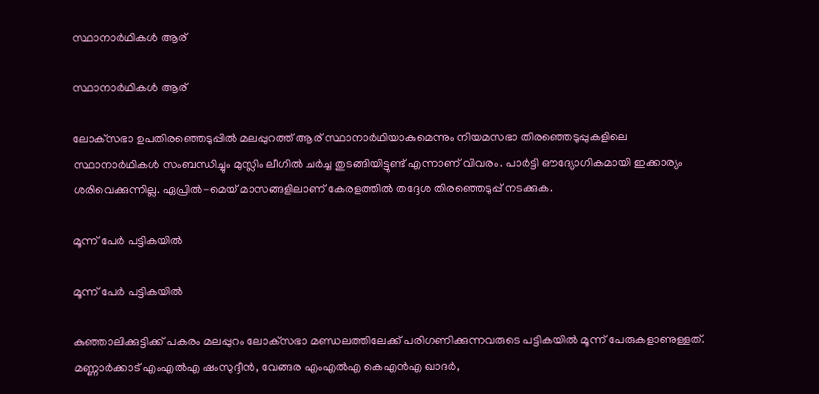സ്ഥാനാര്‍ഥികള്‍ ആര്

സ്ഥാനാര്‍ഥികള്‍ ആര്

ലോക്‌സഭാ ഉപതിരഞ്ഞെടുപ്പില്‍ മലപ്പുറത്ത് ആര് സ്ഥാനാര്‍ഥിയാകുമെന്നും നിയമസഭാ തിരഞ്ഞെടുപ്പുകളിലെ സ്ഥാനാര്‍ഥികള്‍ സംബന്ധിച്ചും മുസ്ലിം ലീഗില്‍ ചര്‍ച്ച തുടങ്ങിയിട്ടുണ്ട് എന്നാണ് വിവരം. പാര്‍ട്ടി ഔദ്യോഗികമായി ഇക്കാര്യം ശരിവെക്കുന്നില്ല. ഏപ്രില്‍-മെയ് മാസങ്ങളിലാണ് കേരളത്തില്‍ തദ്ദേശ തിരഞ്ഞെടുപ്പ് നടക്കുക.

മൂന്ന് പേര്‍ പട്ടികയില്‍

മൂന്ന് പേര്‍ പട്ടികയില്‍

കുഞ്ഞാലിക്കുട്ടിക്ക് പകരം മലപ്പുറം ലോക്‌സഭാ മണ്ഡലത്തിലേക്ക് പരിഗണിക്കുന്നവരുടെ പട്ടികയില്‍ മൂന്ന് പേരുകളാണുള്ളത്. മണ്ണാര്‍ക്കാട് എംഎല്‍എ ഷംസുദ്ദീന്‍, വേങ്ങര എംഎല്‍എ കെഎന്‍എ ഖാദര്‍,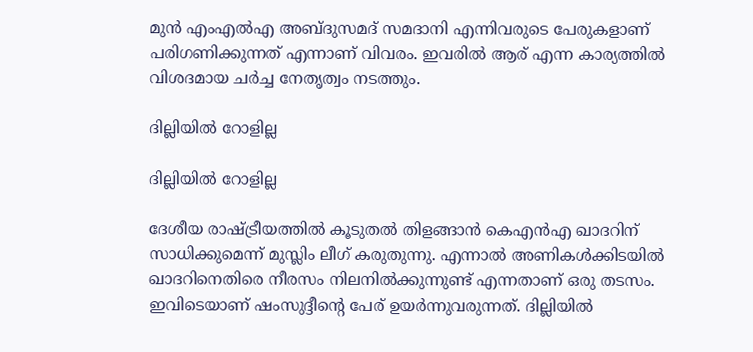മുന്‍ എംഎല്‍എ അബ്ദുസമദ് സമദാനി എന്നിവരുടെ പേരുകളാണ് പരിഗണിക്കുന്നത് എന്നാണ് വിവരം. ഇവരില്‍ ആര് എന്ന കാര്യത്തില്‍ വിശദമായ ചര്‍ച്ച നേതൃത്വം നടത്തും.

ദില്ലിയില്‍ റോളില്ല

ദില്ലിയില്‍ റോളില്ല

ദേശീയ രാഷ്ട്രീയത്തില്‍ കൂടുതല്‍ തിളങ്ങാന്‍ കെഎന്‍എ ഖാദറിന് സാധിക്കുമെന്ന് മുസ്ലിം ലീഗ് കരുതുന്നു. എന്നാല്‍ അണികള്‍ക്കിടയില്‍ ഖാദറിനെതിരെ നീരസം നിലനില്‍ക്കുന്നുണ്ട് എന്നതാണ് ഒരു തടസം. ഇവിടെയാണ് ഷംസുദ്ദീന്റെ പേര് ഉയര്‍ന്നുവരുന്നത്. ദില്ലിയില്‍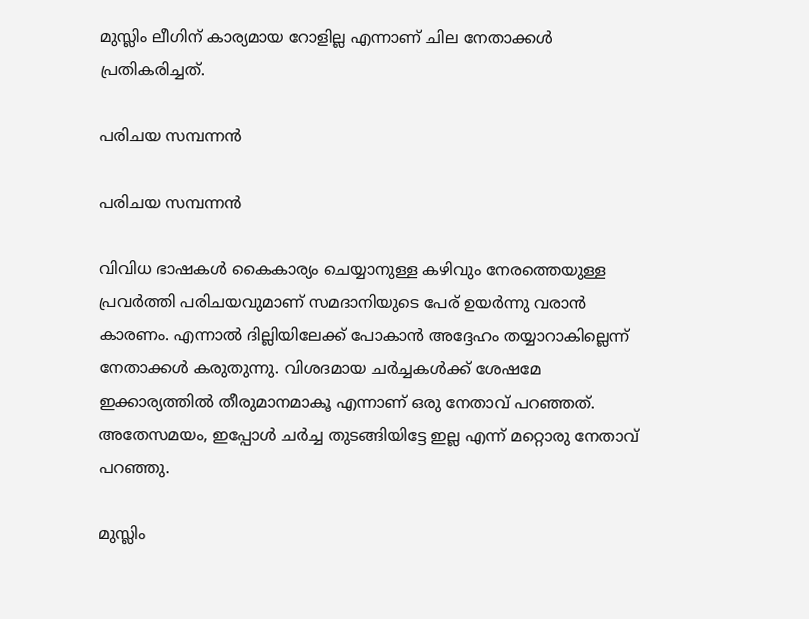മുസ്ലിം ലീഗിന് കാര്യമായ റോളില്ല എന്നാണ് ചില നേതാക്കള്‍ പ്രതികരിച്ചത്.

പരിചയ സമ്പന്നന്‍

പരിചയ സമ്പന്നന്‍

വിവിധ ഭാഷകള്‍ കൈകാര്യം ചെയ്യാനുള്ള കഴിവും നേരത്തെയുള്ള പ്രവര്‍ത്തി പരിചയവുമാണ് സമദാനിയുടെ പേര് ഉയര്‍ന്നു വരാന്‍ കാരണം. എന്നാല്‍ ദില്ലിയിലേക്ക് പോകാന്‍ അദ്ദേഹം തയ്യാറാകില്ലെന്ന് നേതാക്കള്‍ കരുതുന്നു. വിശദമായ ചര്‍ച്ചകള്‍ക്ക് ശേഷമേ ഇക്കാര്യത്തില്‍ തീരുമാനമാകൂ എന്നാണ് ഒരു നേതാവ് പറഞ്ഞത്. അതേസമയം, ഇപ്പോള്‍ ചര്‍ച്ച തുടങ്ങിയിട്ടേ ഇല്ല എന്ന് മറ്റൊരു നേതാവ് പറഞ്ഞു.

മുസ്ലിം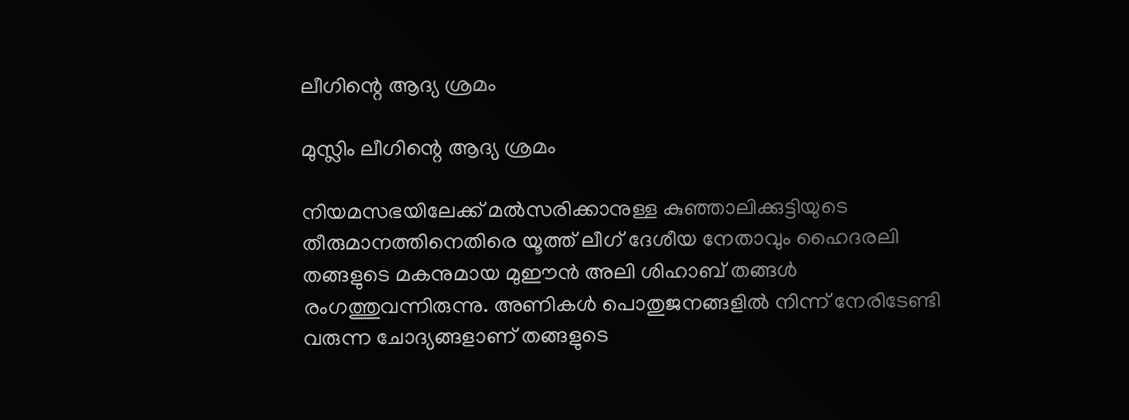ലീഗിന്റെ ആദ്യ ശ്രമം

മുസ്ലിം ലീഗിന്റെ ആദ്യ ശ്രമം

നിയമസഭയിലേക്ക് മല്‍സരിക്കാനുള്ള കുഞ്ഞാലിക്കുട്ടിയുടെ തീരുമാനത്തിനെതിരെ യൂത്ത് ലീഗ് ദേശീയ നേതാവും ഹൈദരലി തങ്ങളുടെ മകനുമായ മുഈന്‍ അലി ശിഹാബ് തങ്ങള്‍ രംഗത്തുവന്നിരുന്നു. അണികള്‍ പൊതുജനങ്ങളില്‍ നിന്ന് നേരിടേണ്ടി വരുന്ന ചോദ്യങ്ങളാണ് തങ്ങളുടെ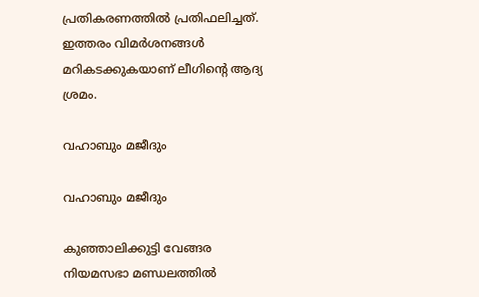പ്രതികരണത്തില്‍ പ്രതിഫലിച്ചത്. ഇത്തരം വിമര്‍ശനങ്ങള്‍ മറികടക്കുകയാണ് ലീഗിന്റെ ആദ്യ ശ്രമം.

വഹാബും മജീദും

വഹാബും മജീദും

കുഞ്ഞാലിക്കുട്ടി വേങ്ങര നിയമസഭാ മണ്ഡലത്തില്‍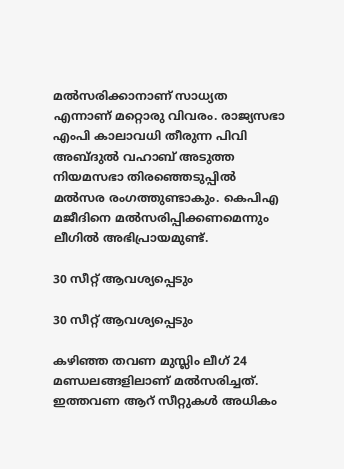മല്‍സരിക്കാനാണ് സാധ്യത എന്നാണ് മറ്റൊരു വിവരം. രാജ്യസഭാ എംപി കാലാവധി തീരുന്ന പിവി അബ്ദുല്‍ വഹാബ് അടുത്ത നിയമസഭാ തിരഞ്ഞെടുപ്പില്‍ മല്‍സര രംഗത്തുണ്ടാകും. കെപിഎ മജീദിനെ മല്‍സരിപ്പിക്കണമെന്നും ലീഗില്‍ അഭിപ്രായമുണ്ട്.

30 സീറ്റ് ആവശ്യപ്പെടും

30 സീറ്റ് ആവശ്യപ്പെടും

കഴിഞ്ഞ തവണ മുസ്ലിം ലീഗ് 24 മണ്ഡലങ്ങളിലാണ് മല്‍സരിച്ചത്. ഇത്തവണ ആറ് സീറ്റുകള്‍ അധികം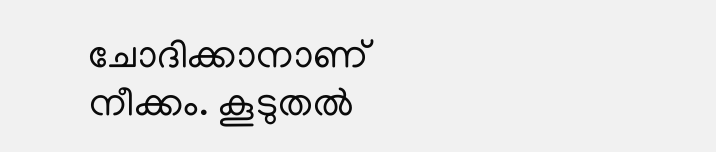ചോദിക്കാനാണ് നീക്കം. കൂടുതല്‍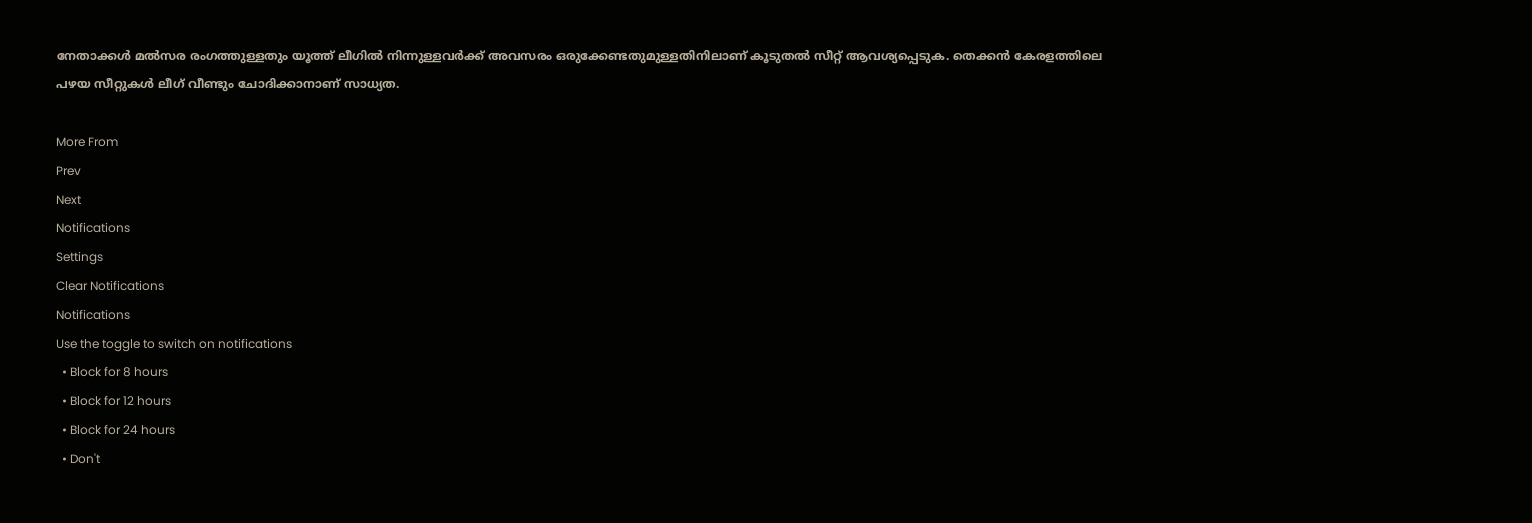നേതാക്കള്‍ മല്‍സര രംഗത്തുള്ളതും യൂത്ത് ലീഗില്‍ നിന്നുള്ളവര്‍ക്ക് അവസരം ഒരുക്കേണ്ടതുമുള്ളതിനിലാണ് കൂടുതല്‍ സീറ്റ് ആവശ്യപ്പെടുക. തെക്കന്‍ കേരളത്തിലെ പഴയ സീറ്റുകള്‍ ലീഗ് വീണ്ടും ചോദിക്കാനാണ് സാധ്യത.

More From
Prev
Next
Notifications
Settings
Clear Notifications
Notifications
Use the toggle to switch on notifications
  • Block for 8 hours
  • Block for 12 hours
  • Block for 24 hours
  • Don't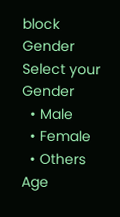block
Gender
Select your Gender
  • Male
  • Female
  • Others
Age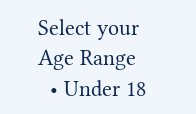Select your Age Range
  • Under 18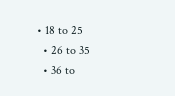• 18 to 25
  • 26 to 35
  • 36 to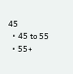45
  • 45 to 55
  • 55+